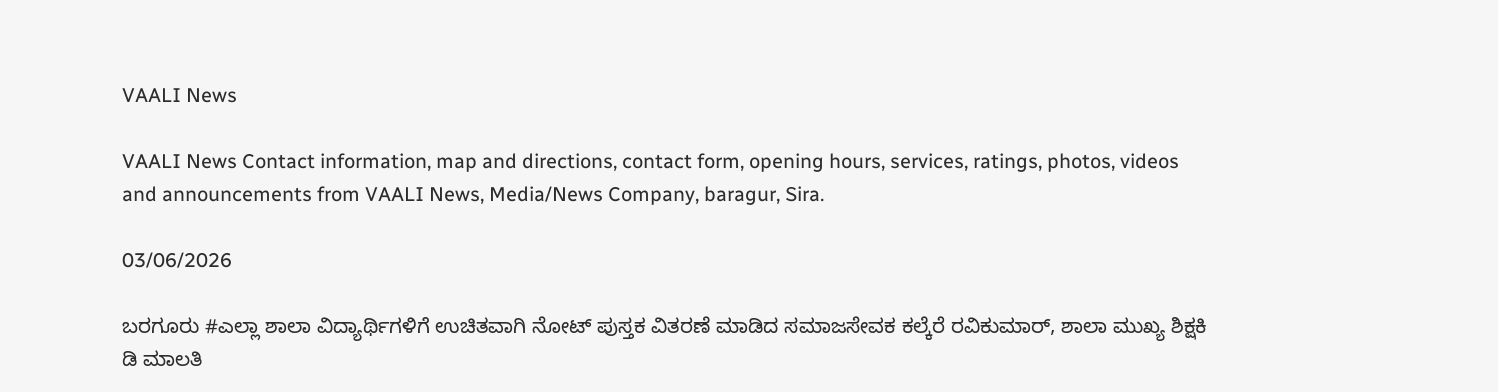VAALI News

VAALI News Contact information, map and directions, contact form, opening hours, services, ratings, photos, videos and announcements from VAALI News, Media/News Company, baragur, Sira.

03/06/2026

ಬರಗೂರು #ಎಲ್ಲಾ ಶಾಲಾ ವಿದ್ಯಾರ್ಥಿಗಳಿಗೆ ಉಚಿತವಾಗಿ ನೋಟ್ ಪುಸ್ತಕ ವಿತರಣೆ ಮಾಡಿದ ಸಮಾಜಸೇವಕ ಕಲ್ಕೆರೆ ರವಿಕುಮಾರ್, ಶಾಲಾ ಮುಖ್ಯ ಶಿಕ್ಷಕಿ ಡಿ ಮಾಲತಿ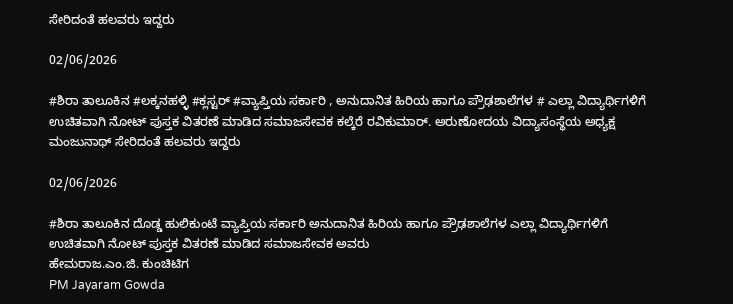ಸೇರಿದಂತೆ ಹಲವರು ಇದ್ದರು

02/06/2026

#ಶಿರಾ ತಾಲೂಕಿನ #ಲಕ್ಕನಹಳ್ಳಿ #ಕ್ಲಸ್ಟರ್ #ವ್ಯಾಪ್ತಿಯ ಸರ್ಕಾರಿ , ಅನುದಾನಿತ ಹಿರಿಯ ಹಾಗೂ ಪ್ರೌಢಶಾಲೆಗಳ # ಎಲ್ಲಾ ವಿದ್ಯಾರ್ಥಿಗಳಿಗೆ ಉಚಿತವಾಗಿ ನೋಟ್ ಪುಸ್ತಕ ವಿತರಣೆ ಮಾಡಿದ ಸಮಾಜಸೇವಕ ಕಲ್ಕೆರೆ ರವಿಕುಮಾರ್. ಅರುಣೋದಯ ವಿದ್ಯಾಸಂಸ್ಥೆಯ ಅಧ್ಯಕ್ಷ ಮಂಜುನಾಥ್ ಸೇರಿದಂತೆ ಹಲವರು ಇದ್ದರು

02/06/2026

#ಶಿರಾ ತಾಲೂಕಿನ ದೊಡ್ಡ ಹುಲಿಕುಂಟೆ ವ್ಯಾಪ್ತಿಯ ಸರ್ಕಾರಿ ಅನುದಾನಿತ ಹಿರಿಯ ಹಾಗೂ ಪ್ರೌಢಶಾಲೆಗಳ ಎಲ್ಲಾ ವಿದ್ಯಾರ್ಥಿಗಳಿಗೆ ಉಚಿತವಾಗಿ ನೋಟ್ ಪುಸ್ತಕ ವಿತರಣೆ ಮಾಡಿದ ಸಮಾಜಸೇವಕ ಅವರು
ಹೇಮರಾಜ.ಎಂ.ಜಿ. ಕುಂಚಿಟಿಗ
PM Jayaram Gowda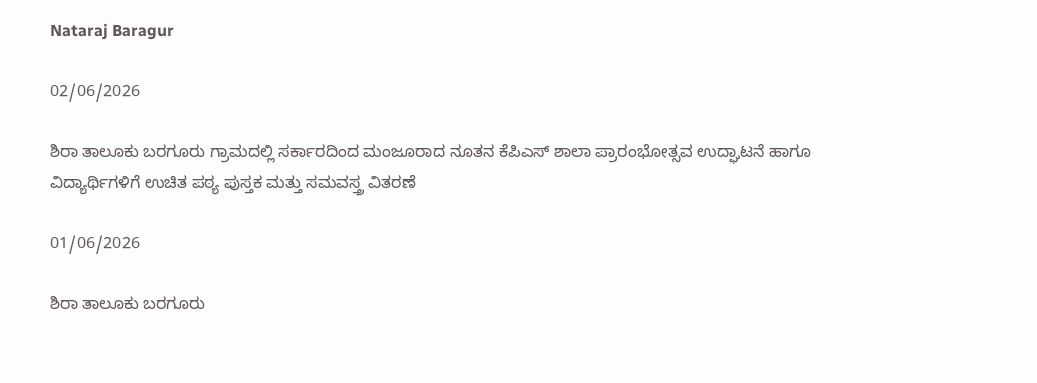Nataraj Baragur

02/06/2026

ಶಿರಾ ತಾಲೂಕು ಬರಗೂರು ಗ್ರಾಮದಲ್ಲಿ ಸರ್ಕಾರದಿಂದ ಮಂಜೂರಾದ ನೂತನ ಕೆಪಿಎಸ್ ಶಾಲಾ ಪ್ರಾರಂಭೋತ್ಸವ ಉದ್ಘಾಟನೆ ಹಾಗೂ ವಿದ್ಯಾರ್ಥಿಗಳಿಗೆ ಉಚಿತ ಪಠ್ಯ ಪುಸ್ತಕ ಮತ್ತು ಸಮವಸ್ತ್ರ ವಿತರಣೆ

01/06/2026

ಶಿರಾ ತಾಲೂಕು ಬರಗೂರು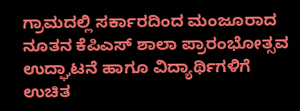ಗ್ರಾಮದಲ್ಲಿ ಸರ್ಕಾರದಿಂದ ಮಂಜೂರಾದ ನೂತನ ಕೆಪಿಎಸ್ ಶಾಲಾ ಪ್ರಾರಂಭೋತ್ಸವ ಉದ್ಘಾಟನೆ ಹಾಗೂ ವಿದ್ಯಾರ್ಥಿಗಳಿಗೆ ಉಚಿತ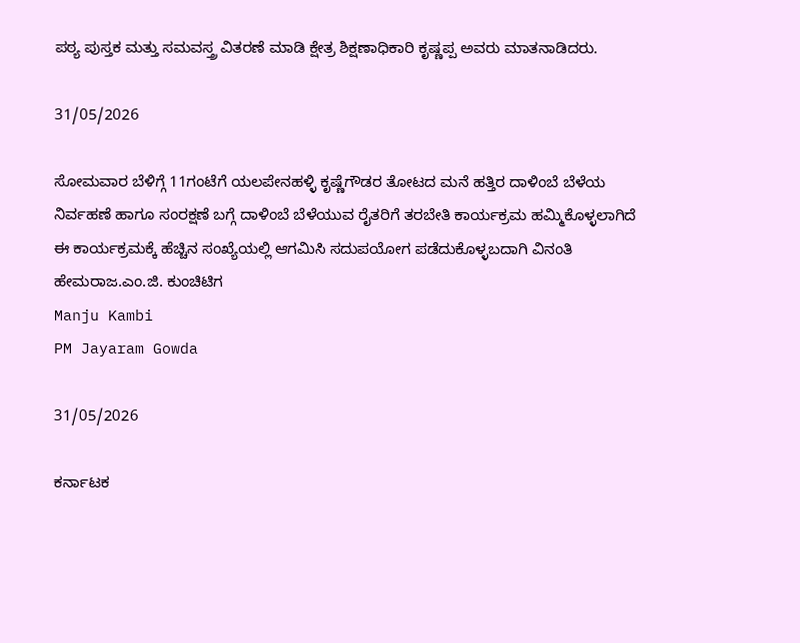ಪಠ್ಯ ಪುಸ್ತಕ ಮತ್ತು ಸಮವಸ್ತ್ರ ವಿತರಣೆ ಮಾಡಿ ಕ್ಷೇತ್ರ ಶಿಕ್ಷಣಾಧಿಕಾರಿ ಕೃಷ್ಣಪ್ಪ ಅವರು ಮಾತನಾಡಿದರು.

31/05/2026

ಸೋಮವಾರ ಬೆಳಿಗ್ಗೆ 11ಗಂಟೆಗೆ ಯಲಪೇನಹಳ್ಳಿ ಕೃಷ್ಣೆಗೌಡರ ತೋಟದ ಮನೆ ಹತ್ತಿರ ದಾಳಿಂಬೆ ಬೆಳೆಯ ನಿರ್ವಹಣೆ ಹಾಗೂ ಸಂರಕ್ಷಣೆ ಬಗ್ಗೆ ದಾಳಿಂಬೆ ಬೆಳೆಯುವ ರೈತರಿಗೆ ತರಬೇತಿ ಕಾರ್ಯಕ್ರಮ ಹಮ್ಮಿಕೊಳ್ಳಲಾಗಿದೆ ಈ ಕಾರ್ಯಕ್ರಮಕ್ಕೆ ಹೆಚ್ಚಿನ ಸಂಖ್ಯೆಯಲ್ಲಿ ಆಗಮಿಸಿ ಸದುಪಯೋಗ ಪಡೆದುಕೊಳ್ಳಬದಾಗಿ ವಿನಂತಿ
ಹೇಮರಾಜ.ಎಂ.ಜಿ. ಕುಂಚಿಟಿಗ
Manju Kambi
PM Jayaram Gowda

31/05/2026

ಕರ್ನಾಟಕ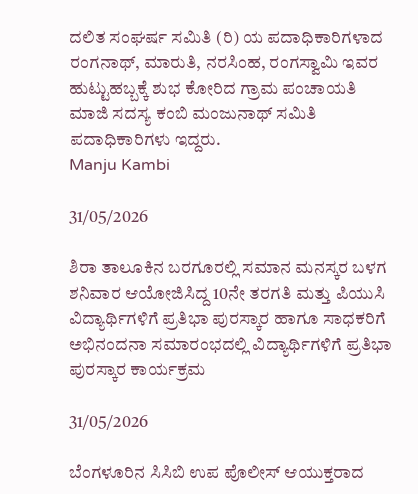ದಲಿತ ಸಂಘರ್ಷ ಸಮಿತಿ (ರಿ) ಯ ಪದಾಧಿಕಾರಿಗಳಾದ ರಂಗನಾಥ್, ಮಾರುತಿ, ನರಸಿಂಹ, ರಂಗಸ್ವಾಮಿ ಇವರ ಹುಟ್ಟುಹಬ್ಬಕ್ಕೆ ಶುಭ ಕೋರಿದ ಗ್ರಾಮ ಪಂಚಾಯತಿ ಮಾಜಿ ಸದಸ್ಯ ಕಂಬಿ ಮಂಜುನಾಥ್ ಸಮಿತಿ
ಪದಾಧಿಕಾರಿಗಳು ಇದ್ದರು.
Manju Kambi

31/05/2026

ಶಿರಾ ತಾಲೂಕಿನ ಬರಗೂರಲ್ಲಿ ಸಮಾನ ಮನಸ್ಕರ ಬಳಗ ಶನಿವಾರ ಆಯೋಜಿಸಿದ್ದ 10ನೇ ತರಗತಿ ಮತ್ತು ಪಿಯುಸಿ ವಿದ್ಯಾರ್ಥಿಗಳಿಗೆ ಪ್ರತಿಭಾ ಪುರಸ್ಕಾರ ಹಾಗೂ ಸಾಧಕರಿಗೆ ಅಭಿನಂದನಾ ಸಮಾರಂಭದಲ್ಲಿ ವಿದ್ಯಾರ್ಥಿಗಳಿಗೆ ಪ್ರತಿಭಾ ಪುರಸ್ಕಾರ ಕಾರ್ಯಕ್ರಮ

31/05/2026

ಬೆಂಗಳೂರಿನ ಸಿಸಿಬಿ ಉಪ ಪೊಲೀಸ್ ಆಯುಕ್ತರಾದ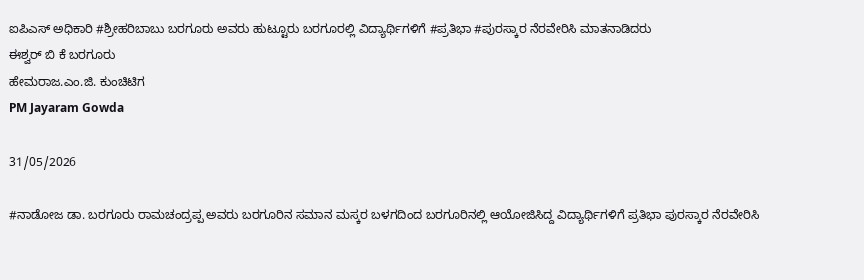ಐಪಿಎಸ್ ಅಧಿಕಾರಿ #ಶ್ರೀಹರಿಬಾಬು ಬರಗೂರು ಅವರು ಹುಟ್ಟೂರು ಬರಗೂರಲ್ಲಿ ವಿದ್ಯಾರ್ಥಿಗಳಿಗೆ #ಪ್ರತಿಭಾ #ಪುರಸ್ಕಾರ ನೆರವೇರಿಸಿ ಮಾತನಾಡಿದರು
ಈಶ್ವರ್ ಬಿ ಕೆ ಬರಗೂರು
ಹೇಮರಾಜ.ಎಂ.ಜಿ. ಕುಂಚಿಟಿಗ
PM Jayaram Gowda

31/05/2026

#ನಾಡೋಜ ಡಾ. ಬರಗೂರು ರಾಮಚಂದ್ರಪ್ಪ ಅವರು ಬರಗೂರಿನ ಸಮಾನ ಮಸ್ಕರ ಬಳಗದಿಂದ ಬರಗೂರಿನಲ್ಲಿ ಆಯೋಜಿಸಿದ್ದ ವಿದ್ಯಾರ್ಥಿಗಳಿಗೆ ಪ್ರತಿಭಾ ಪುರಸ್ಕಾರ ನೆರವೇರಿಸಿ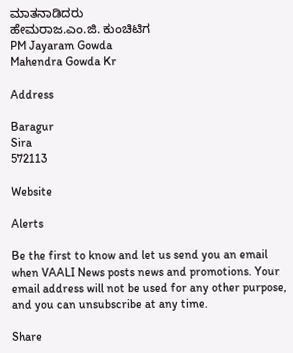ಮಾತನಾಡಿದರು
ಹೇಮರಾಜ.ಎಂ.ಜಿ. ಕುಂಚಿಟಿಗ
PM Jayaram Gowda
Mahendra Gowda Kr

Address

Baragur
Sira
572113

Website

Alerts

Be the first to know and let us send you an email when VAALI News posts news and promotions. Your email address will not be used for any other purpose, and you can unsubscribe at any time.

Share